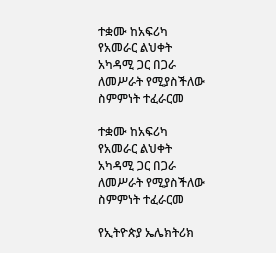ተቋሙ ከአፍሪካ የአመራር ልህቀት አካዳሚ ጋር በጋራ ለመሥራት የሚያስችለው ስምምነት ተፈራርመ

ተቋሙ ከአፍሪካ የአመራር ልህቀት አካዳሚ ጋር በጋራ ለመሥራት የሚያስችለው ስምምነት ተፈራርመ

የኢትዮጵያ ኤሌክትሪክ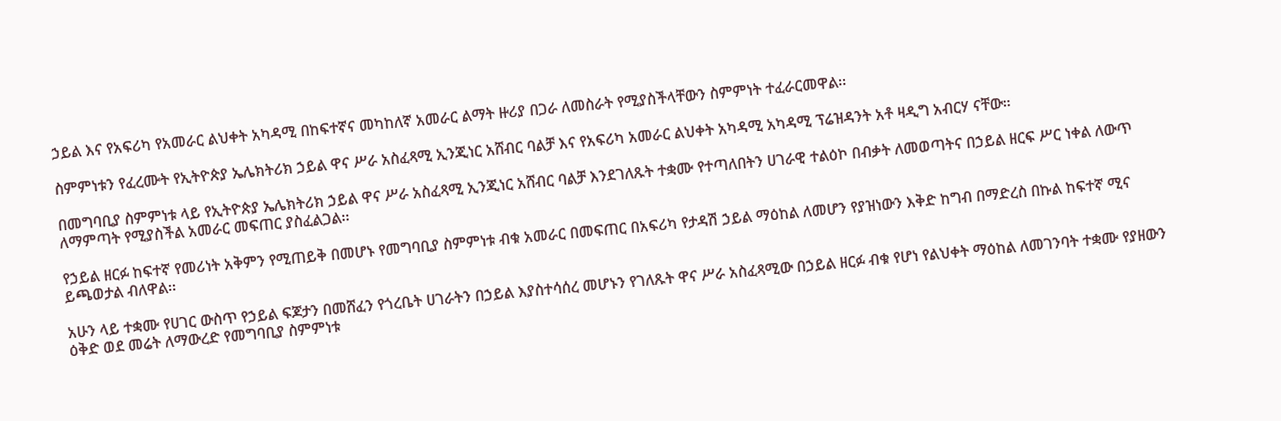ኃይል እና የአፍሪካ የአመራር ልህቀት አካዳሚ በከፍተኛና መካከለኛ አመራር ልማት ዙሪያ በጋራ ለመስራት የሚያስችላቸውን ስምምነት ተፈራርመዋል፡፡

ስምምነቱን የፈረሙት የኢትዮጵያ ኤሌክትሪክ ኃይል ዋና ሥራ አስፈጻሚ ኢንጂነር አሸብር ባልቻ እና የአፍሪካ አመራር ልህቀት አካዳሚ አካዳሚ ፕሬዝዳንት አቶ ዛዲግ አብርሃ ናቸው።

በመግባቢያ ስምምነቱ ላይ የኢትዮጵያ ኤሌክትሪክ ኃይል ዋና ሥራ አስፈጻሚ ኢንጂነር አሸብር ባልቻ እንደገለጹት ተቋሙ የተጣለበትን ሀገራዊ ተልዕኮ በብቃት ለመወጣትና በኃይል ዘርፍ ሥር ነቀል ለውጥ ለማምጣት የሚያስችል አመራር መፍጠር ያስፈልጋል፡፡

የኃይል ዘርፉ ከፍተኛ የመሪነት አቅምን የሚጠይቅ በመሆኑ የመግባቢያ ስምምነቱ ብቁ አመራር በመፍጠር በአፍሪካ የታዳሽ ኃይል ማዕከል ለመሆን የያዝነውን እቅድ ከግብ በማድረስ በኩል ከፍተኛ ሚና ይጫወታል ብለዋል፡፡

አሁን ላይ ተቋሙ የሀገር ውስጥ የኃይል ፍጆታን በመሸፈን የጎረቤት ሀገራትን በኃይል እያስተሳሰረ መሆኑን የገለጹት ዋና ሥራ አስፈጻሚው በኃይል ዘርፉ ብቁ የሆነ የልህቀት ማዕከል ለመገንባት ተቋሙ የያዘውን ዕቅድ ወደ መሬት ለማውረድ የመግባቢያ ስምምነቱ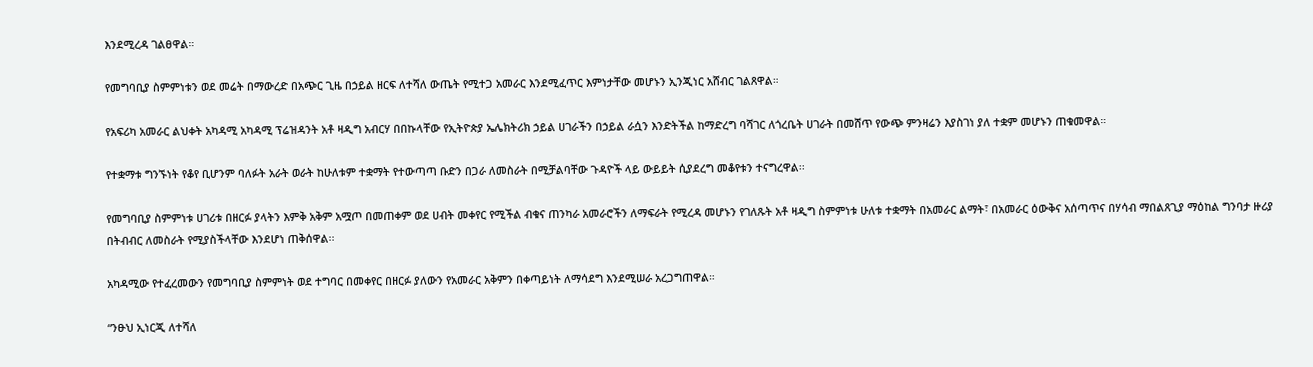እንደሚረዳ ገልፀዋል።

የመግባቢያ ስምምነቱን ወደ መሬት በማውረድ በአጭር ጊዜ በኃይል ዘርፍ ለተሻለ ውጤት የሚተጋ አመራር እንደሚፈጥር እምነታቸው መሆኑን ኢንጂነር አሸብር ገልጸዋል።

የአፍሪካ አመራር ልህቀት አካዳሚ አካዳሚ ፕሬዝዳንት አቶ ዛዲግ አብርሃ በበኩላቸው የኢትዮጵያ ኤሌክትሪክ ኃይል ሀገራችን በኃይል ራሷን እንድትችል ከማድረግ ባሻገር ለጎረቤት ሀገራት በመሸጥ የውጭ ምንዛሬን እያስገነ ያለ ተቋም መሆኑን ጠቁመዋል።

የተቋማቱ ግንኙነት የቆየ ቢሆንም ባለፉት አራት ወራት ከሁለቱም ተቋማት የተውጣጣ ቡድን በጋራ ለመስራት በሚቻልባቸው ጉዳዮች ላይ ውይይት ሲያደረግ መቆየቱን ተናግረዋል፡፡

የመግባቢያ ስምምነቱ ሀገሪቱ በዘርፉ ያላትን እምቅ አቅም አሟጦ በመጠቀም ወደ ሀብት መቀየር የሚችል ብቁና ጠንካራ አመራሮችን ለማፍራት የሚረዳ መሆኑን የገለጹት አቶ ዛዲግ ስምምነቱ ሁለቱ ተቋማት በአመራር ልማት፣ በአመራር ዕውቅና አሰጣጥና በሃሳብ ማበልጸጊያ ማዕከል ግንባታ ዙሪያ በትብብር ለመስራት የሚያስችላቸው እንደሆነ ጠቅሰዋል፡፡

አካዳሚው የተፈረመውን የመግባቢያ ስምምነት ወደ ተግባር በመቀየር በዘርፉ ያለውን የአመራር አቅምን በቀጣይነት ለማሳደግ እንደሚሠራ አረጋግጠዋል።

“ንፁህ ኢነርጂ ለተሻለ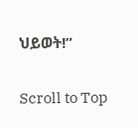ህይወት!”

Scroll to Top